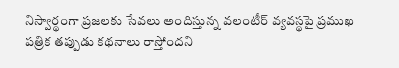నిస్వార్థంగా ప్రజలకు సేవలు అందిస్తున్న వలంటీర్ వ్యవస్థపై ప్రముఖ పత్రిక తప్పుడు కథనాలు రాస్తోందని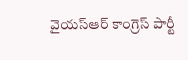వైయస్ఆర్ కాంగ్రెస్ పార్టీ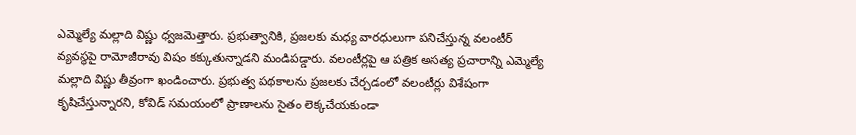ఎమ్మెల్యే మల్లాది విష్ణు ధ్వజమెత్తారు. ప్రభుత్వానికి, ప్రజలకు మధ్య వారధులుగా పనిచేస్తున్న వలంటీర్ వ్యవస్థపై రామోజీరావు విషం కక్కుతున్నాడని మండిపడ్డారు. వలంటీర్లపై ఆ పత్రిక అసత్య ప్రచారాన్ని ఎమ్మెల్యే మల్లాది విష్ణు తీవ్రంగా ఖండించారు. ప్రభుత్వ పథకాలను ప్రజలకు చేర్చడంలో వలంటీర్లు విశేషంగా కృషిచేస్తున్నారని, కోవిడ్ సమయంలో ప్రాణాలను సైతం లెక్కచేయకుండా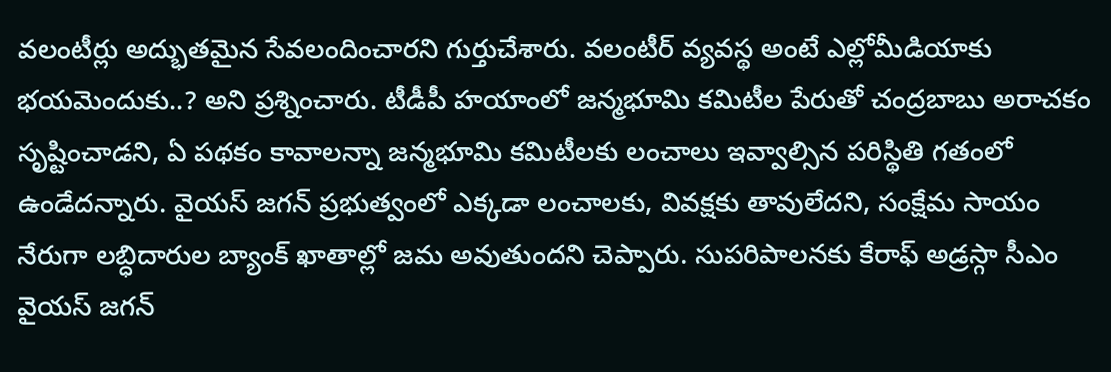వలంటీర్లు అద్భుతమైన సేవలందించారని గుర్తుచేశారు. వలంటీర్ వ్యవస్థ అంటే ఎల్లోమీడియాకు భయమెందుకు..? అని ప్రశ్నించారు. టీడీపీ హయాంలో జన్మభూమి కమిటీల పేరుతో చంద్రబాబు అరాచకం సృష్టించాడని, ఏ పథకం కావాలన్నా జన్మభూమి కమిటీలకు లంచాలు ఇవ్వాల్సిన పరిస్థితి గతంలో ఉండేదన్నారు. వైయస్ జగన్ ప్రభుత్వంలో ఎక్కడా లంచాలకు, వివక్షకు తావులేదని, సంక్షేమ సాయం నేరుగా లబ్ధిదారుల బ్యాంక్ ఖాతాల్లో జమ అవుతుందని చెప్పారు. సుపరిపాలనకు కేరాఫ్ అడ్రస్గా సీఎం వైయస్ జగన్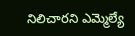నిలిచారని ఎమ్మెల్యే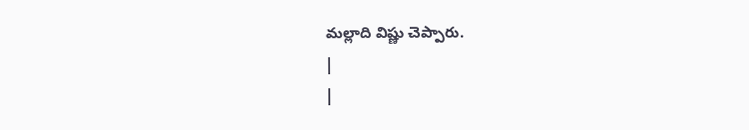మల్లాది విష్ణు చెప్పారు.
|
|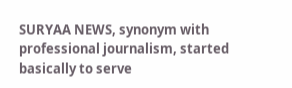SURYAA NEWS, synonym with professional journalism, started basically to serve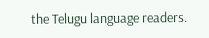the Telugu language readers.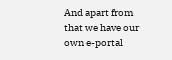And apart from that we have our own e-portal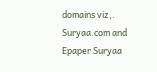domains viz,. Suryaa.com and Epaper Suryaa